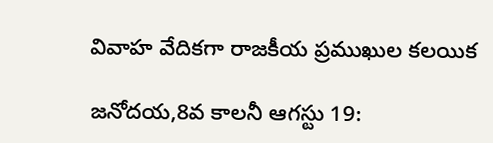వివాహ వేదికగా రాజకీయ ప్రముఖుల కలయిక

జనోదయ,8వ కాలనీ ఆగస్టు 19: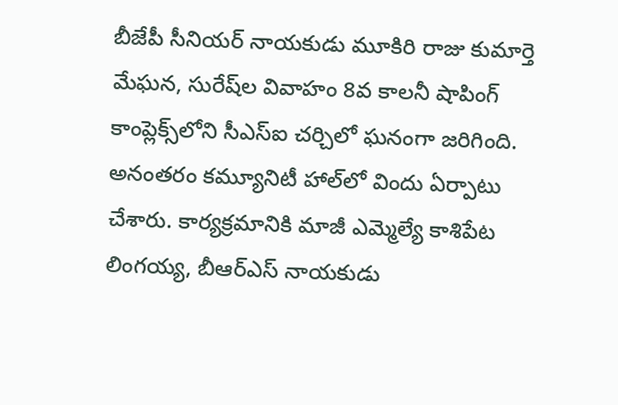బీజేపీ సీనియర్ నాయకుడు మూకిరి రాజు కుమార్తె మేఘన, సురేష్‌ల వివాహం 8వ కాలనీ షాపింగ్ కాంప్లెక్స్‌లోని సీఎస్‌ఐ చర్చిలో ఘనంగా జరిగింది. అనంతరం కమ్యూనిటీ హాల్‌లో విందు ఏర్పాటు చేశారు. కార్యక్రమానికి మాజీ ఎమ్మెల్యే కాశిపేట లింగయ్య, బీఆర్ఎస్ నాయకుడు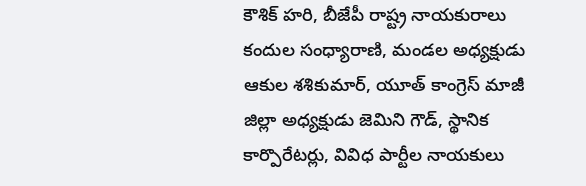కౌశిక్ హరి, బీజేపీ రాష్ట్ర నాయకురాలు కందుల సంధ్యారాణి, మండల అధ్యక్షుడు ఆకుల శశికుమార్, యూత్ కాంగ్రెస్ మాజీ జిల్లా అధ్యక్షుడు జెమిని గౌడ్, స్థానిక కార్పొరేటర్లు, వివిధ పార్టీల నాయకులు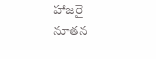హాజరై నూతన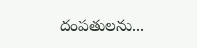దంపతులను...